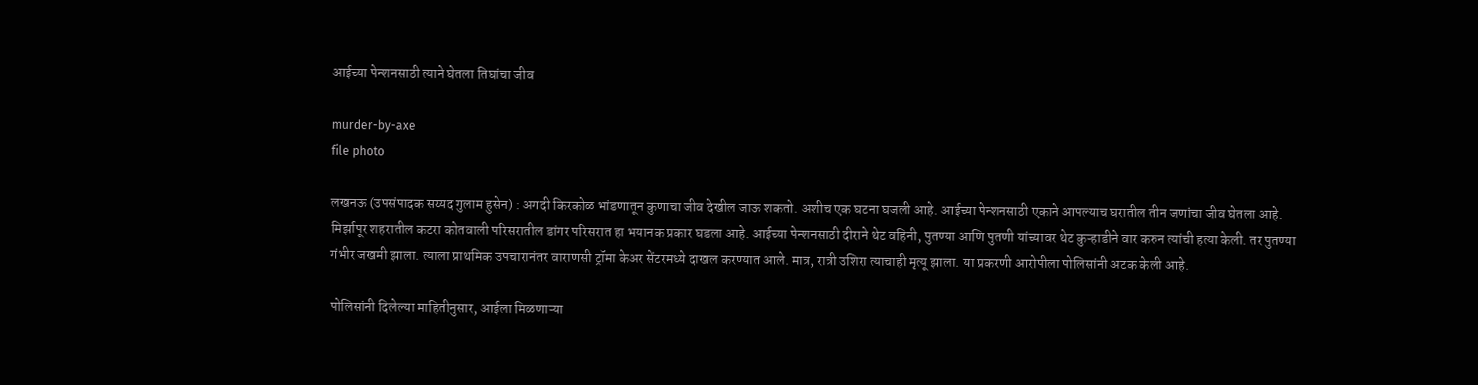आईच्या पेन्शनसाठी त्याने घेतला तिघांचा जीव

murder-by-axe
file photo

लखनऊ (उपसंपादक सय्यद गुलाम हुसेन) : अगदी किरकोळ भांडणातून कुणाचा जीव देखील जाऊ शकतो. अशीच एक घटना घजली आहे. आईच्या पेन्शनसाठी एकाने आपल्याच घरातील तीन जणांचा जीव घेतला आहे. मिर्झापूर शहरातील कटरा कोतवाली परिसरातील डांगर परिसरात हा भयानक प्रकार घडला आहे. आईच्या पेन्शनसाठी दीराने थेट वहिनी, पुतण्या आणि पुतणी यांच्यावर थेट कुऱ्हाडीने वार करुन त्यांची हत्या केली. तर पुतण्या गंभीर जखमी झाला. त्याला प्राथमिक उपचारानंतर वाराणसी ट्रॉमा केअर सेंटरमध्ये दाखल करण्यात आले. मात्र, रात्री उशिरा त्याचाही मृत्यू झाला. या प्रकरणी आरोपीला पोलिसांनी अटक केली आहे.

पोलिसांनी दिलेल्या माहितीनुसार, आईला मिळणाऱ्या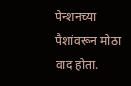पेन्शनच्या पैशांवरून मोठा वाद होता.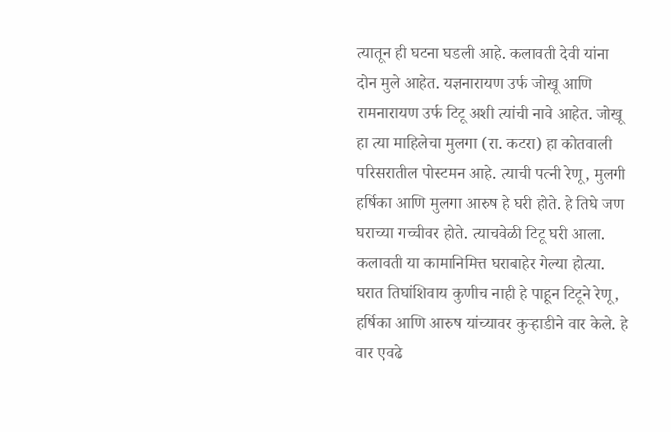त्यातून ही घटना घडली आहे. कलावती देवी यांना दोन मुले आहेत. यज्ञनारायण उर्फ जोखू आणि रामनारायण उर्फ टिटू अशी त्यांची नावे आहेत. जोखू हा त्या माहिलेचा मुलगा (रा. कटरा) हा कोतवाली परिसरातील पोस्टमन आहे. त्याची पत्नी रेणू, मुलगी हर्षिका आणि मुलगा आरुष हे घरी होते. हे तिघे जण घराच्या गच्चीवर होते. त्याचवेळी टिटू घरी आला. कलावती या कामानिमित्त घराबाहेर गेल्या होत्या. घरात तिघांशिवाय कुणीच नाही हे पाहून टिटूने रेणू, हर्षिका आणि आरुष यांच्यावर कुऱ्हाडीने वार केले. हे वार एवढे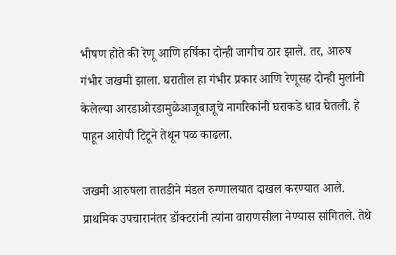भीषण होते की रेणू आणि हर्षिका दोन्ही जागीच ठार झाले. तर, आरुष गंभीर जखमी झाला. घरातील हा गंभीर प्रकार आणि रेणूसह दोन्ही मुलांनी केलेल्या आरडाओरडामुळेआजूबाजूचे नागरिकांनी घराकडे धाव घेतली. हे पाहून आरोपी टिटूने तेथून पळ काढला.

जखमी आरुषला तातडीने मंडल रुग्णालयात दाखल करण्यात आले. प्राथमिक उपचारानंतर डॉक्टरांनी त्यांना वाराणसीला नेण्यास सांगितले. तेथे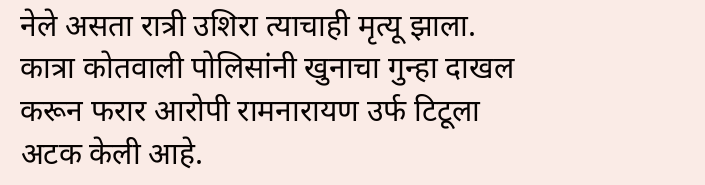नेले असता रात्री उशिरा त्याचाही मृत्यू झाला. कात्रा कोतवाली पोलिसांनी खुनाचा गुन्हा दाखल करून फरार आरोपी रामनारायण उर्फ टिटूला अटक केली आहे.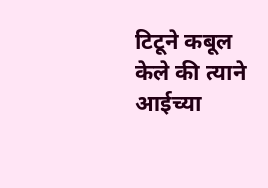टिटूने कबूल केले की त्याने आईच्या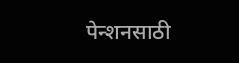पेन्शनसाठी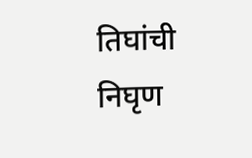तिघांची निघृण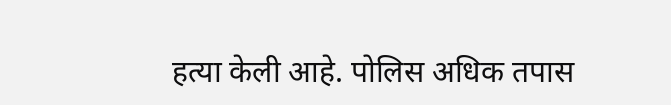हत्या केली आहे. पोलिस अधिक तपास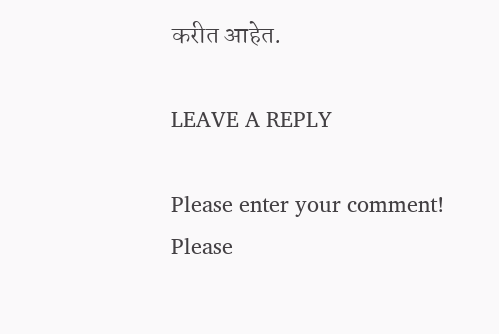करीत आहेत.

LEAVE A REPLY

Please enter your comment!
Please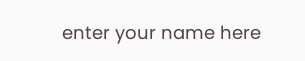enter your name here